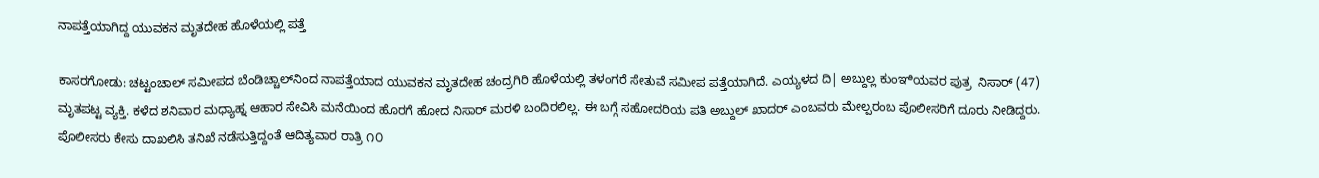ನಾಪತ್ತೆಯಾಗಿದ್ದ ಯುವಕನ ಮೃತದೇಹ ಹೊಳೆಯಲ್ಲಿ ಪತ್ತೆ

ಕಾಸರಗೋಡು: ಚಟ್ಟಂಚಾಲ್ ಸಮೀಪದ ಬೆಂಡಿಚ್ಚಾಲ್‌ನಿಂದ ನಾಪತ್ತೆಯಾದ ಯುವಕನ ಮೃತದೇಹ ಚಂದ್ರಗಿರಿ ಹೊಳೆಯಲ್ಲಿ ತಳಂಗರೆ ಸೇತುವೆ ಸಮೀಪ ಪತ್ತೆಯಾಗಿದೆ. ಎಯ್ಯಳದ ದಿ| ಅಬ್ದುಲ್ಲ ಕುಂಞಿಯವರ ಪುತ್ರ  ನಿಸಾರ್ (47) ಮೃತಪಟ್ಟ ವ್ಯಕ್ತಿ. ಕಳೆದ ಶನಿವಾರ ಮಧ್ಯಾಹ್ನ ಆಹಾರ ಸೇವಿಸಿ ಮನೆಯಿಂದ ಹೊರಗೆ ಹೋದ ನಿಸಾರ್ ಮರಳಿ ಬಂದಿರಲಿಲ್ಲ. ಈ ಬಗ್ಗೆ ಸಹೋದರಿಯ ಪತಿ ಅಬ್ದುಲ್ ಖಾದರ್ ಎಂಬವರು ಮೇಲ್ಪರಂಬ ಪೊಲೀಸರಿಗೆ ದೂರು ನೀಡಿದ್ದರು. ಪೊಲೀಸರು ಕೇಸು ದಾಖಲಿಸಿ ತನಿಖೆ ನಡೆಸುತ್ತಿದ್ದಂತೆ ಆದಿತ್ಯವಾರ ರಾತ್ರಿ ೧೦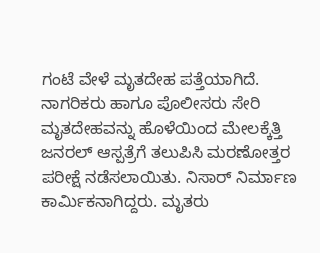ಗಂಟೆ ವೇಳೆ ಮೃತದೇಹ ಪತ್ತೆಯಾಗಿದೆ. ನಾಗರಿಕರು ಹಾಗೂ ಪೊಲೀಸರು ಸೇರಿ ಮೃತದೇಹವನ್ನು ಹೊಳೆಯಿಂದ ಮೇಲಕ್ಕೆತ್ತಿ ಜನರಲ್ ಆಸ್ಪತ್ರೆಗೆ ತಲುಪಿಸಿ ಮರಣೋತ್ತರ ಪರೀಕ್ಷೆ ನಡೆಸಲಾಯಿತು. ನಿಸಾರ್ ನಿರ್ಮಾಣ ಕಾರ್ಮಿಕನಾಗಿದ್ದರು. ಮೃತರು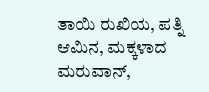ತಾಯಿ ರುಖಿಯ, ಪತ್ನಿ ಆಮಿನ, ಮಕ್ಕಳಾದ ಮರುವಾನ್,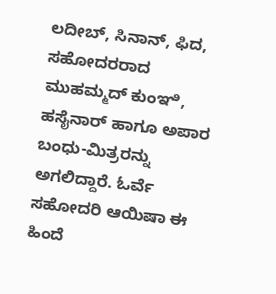ಲದೀಬ್, ಸಿನಾನ್, ಫಿದ, ಸಹೋದರರಾದ ಮುಹಮ್ಮದ್ ಕುಂಞಿ, ಹಸೈನಾರ್ ಹಾಗೂ ಅಪಾರ ಬಂಧು-ಮಿತ್ರರನ್ನು ಅಗಲಿದ್ದಾರೆ. ಓರ್ವೆ ಸಹೋದರಿ ಆಯಿಷಾ ಈ ಹಿಂದೆ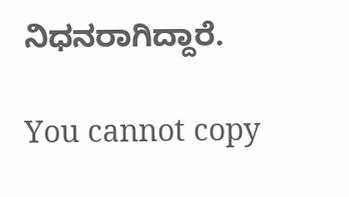ನಿಧನರಾಗಿದ್ದಾರೆ.

You cannot copy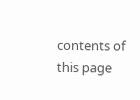contents of this page